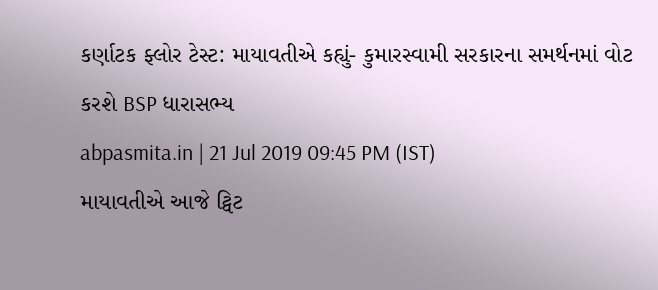કર્ણાટક ફ્લોર ટેસ્ટ: માયાવતીએ કહ્યું- કુમારસ્વામી સરકારના સમર્થનમાં વોટ કરશે BSP ધારાસભ્ય
abpasmita.in | 21 Jul 2019 09:45 PM (IST)
માયાવતીએ આજે ટ્વિટ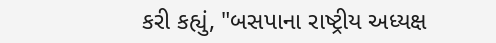કરી કહ્યું, "બસપાના રાષ્ટ્રીય અધ્યક્ષ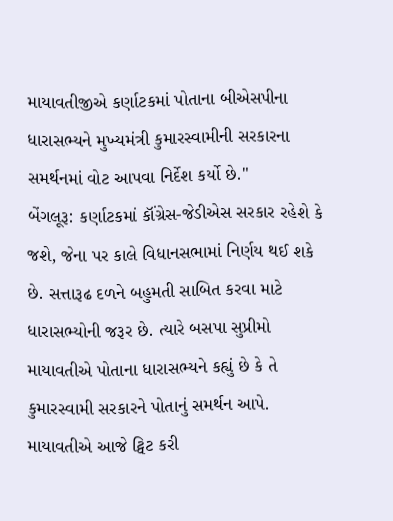માયાવતીજીએ કર્ણાટકમાં પોતાના બીએસપીના ધારાસભ્યને મુખ્યમંત્રી કુમારસ્વામીની સરકારના સમર્થનમાં વોટ આપવા નિર્દેશ કર્યો છે."
બેંગલૂરૂ: કર્ણાટકમાં કૉંગ્રેસ-જેડીએસ સરકાર રહેશે કે જશે, જેના પર કાલે વિધાનસભામાં નિર્ણય થઈ શકે છે. સત્તારૂઢ દળને બહુમતી સાબિત કરવા માટે ધારાસભ્યોની જરૂર છે. ત્યારે બસપા સુપ્રીમો માયાવતીએ પોતાના ધારાસભ્યને કહ્યું છે કે તે કુમારસ્વામી સરકારને પોતાનું સમર્થન આપે. માયાવતીએ આજે ટ્વિટ કરી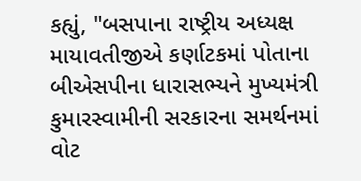કહ્યું, "બસપાના રાષ્ટ્રીય અધ્યક્ષ માયાવતીજીએ કર્ણાટકમાં પોતાના બીએસપીના ધારાસભ્યને મુખ્યમંત્રી કુમારસ્વામીની સરકારના સમર્થનમાં વોટ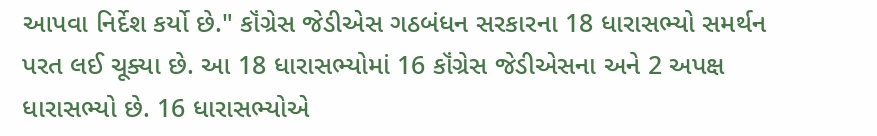આપવા નિર્દેશ કર્યો છે." કૉંગ્રેસ જેડીએસ ગઠબંધન સરકારના 18 ધારાસભ્યો સમર્થન પરત લઈ ચૂક્યા છે. આ 18 ધારાસભ્યોમાં 16 કૉંગ્રેસ જેડીએસના અને 2 અપક્ષ ધારાસભ્યો છે. 16 ધારાસભ્યોએ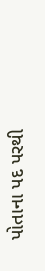પોતાના પદ પરથી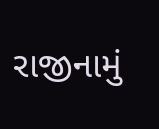રાજીનામું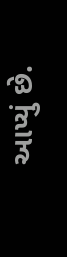આપ્યું છે.